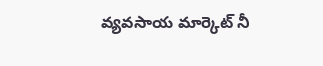వ్యవసాయ మార్కెట్ నీ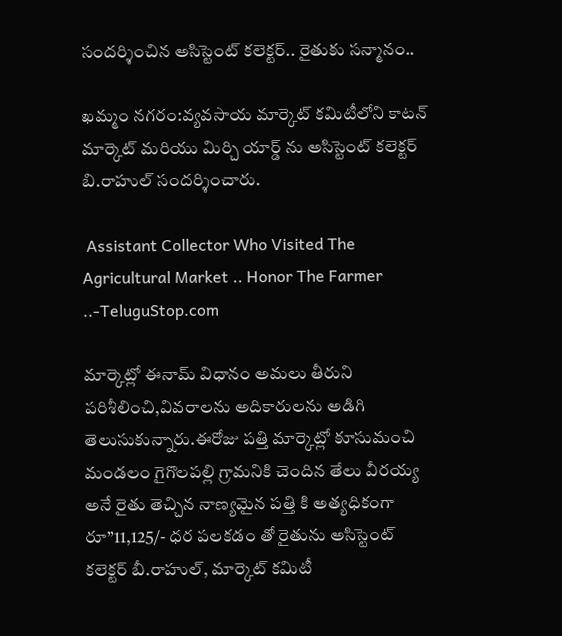సందర్శించిన అసిస్టెంట్ కలెక్టర్.. రైతుకు సన్మానం..

ఖమ్మం నగరం:వ్యవసాయ మార్కెట్ కమిటీలోని కాటన్ మార్కెట్ మరియు మిర్చి యార్డ్ ను అసిస్టెంట్ కలెక్టర్ బి.రాహుల్ సందర్శించారు.

 Assistant Collector Who Visited The Agricultural Market .. Honor The Farmer ..-TeluguStop.com

మార్కెట్లో ఈనామ్ విధానం అమలు తీరుని పరిశీలించి,వివరాలను అదికారులను అడిగి తెలుసుకున్నారు.ఈరోజు పత్తి మార్కెట్లో కూసుమంచి మండలం గైగొలపల్లి గ్రామనికి చెందిన తేలు వీరయ్య అనే రైతు తెచ్చిన నాణ్యమైన పత్తి కి అత్యధికంగా రూ”11,125/- ధర పలకడం తో రైతును అసిస్టెంట్ కలెక్టర్ బీ.రాహుల్, మార్కెట్ కమిటీ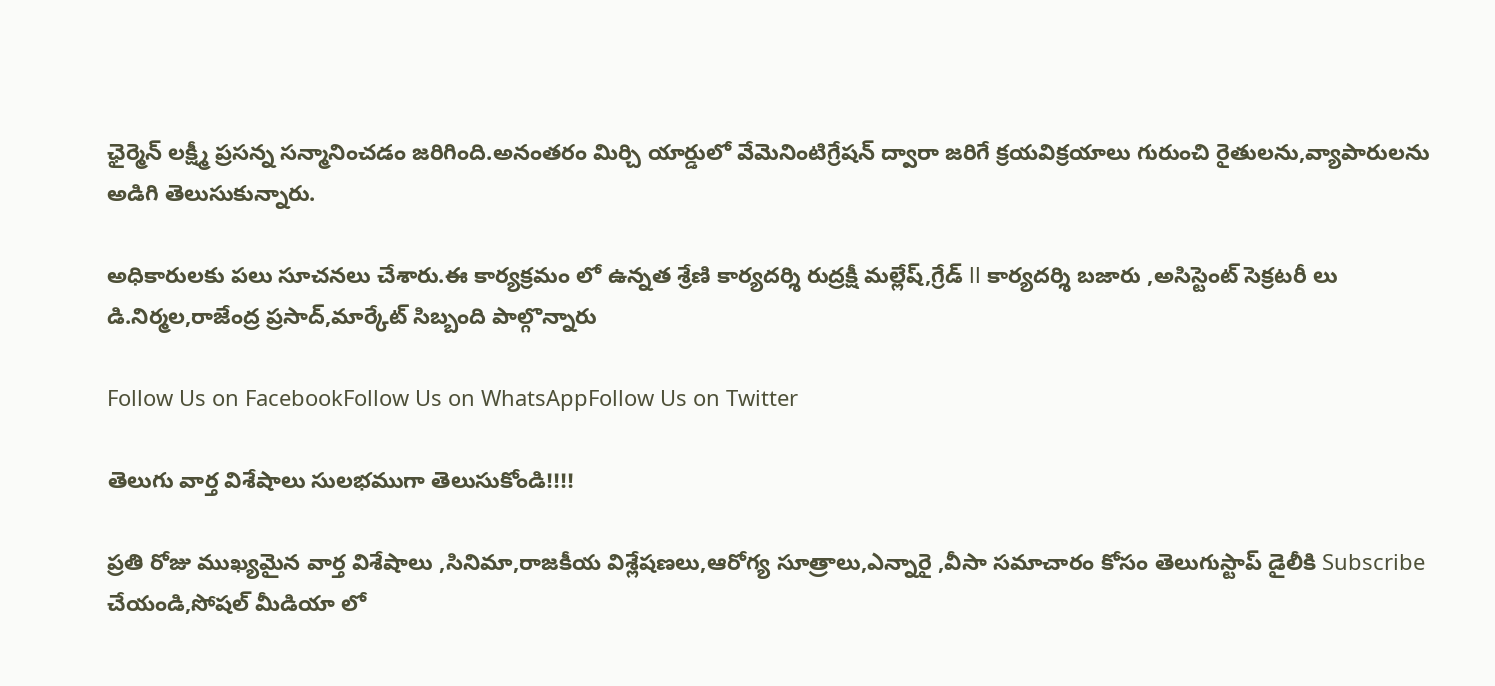ఛైర్మెన్ లక్ష్మీ ప్రసన్న సన్మానించడం జరిగింది.అనంతరం మిర్చి యార్డులో వేమెనింటిగ్రేషన్ ద్వారా జరిగే క్రయవిక్రయాలు గురుంచి రైతులను,వ్యాపారులను అడిగి తెలుసుకున్నారు.

అధికారులకు పలు సూచనలు చేశారు.ఈ కార్యక్రమం లో ఉన్నత శ్రేణి కార్యదర్శి రుద్రక్షీ మల్లేష్,గ్రేడ్ ll కార్యదర్శి బజారు ,అసిస్టెంట్ సెక్రటరీ లు డి.నిర్మల,రాజేంద్ర ప్రసాద్,మార్కేట్ సిబ్బంది పాల్గొన్నారు

Follow Us on FacebookFollow Us on WhatsAppFollow Us on Twitter

తెలుగు వార్త విశేషాలు సులభముగా తెలుసుకోండి!!!!

ప్రతి రోజు ముఖ్యమైన వార్త విశేషాలు ,సినిమా,రాజకీయ విశ్లేషణలు,ఆరోగ్య సూత్రాలు,ఎన్నారై ,వీసా సమాచారం కోసం తెలుగుస్టాప్ డైలీకి Subscribe చేయండి,సోషల్ మీడియా లో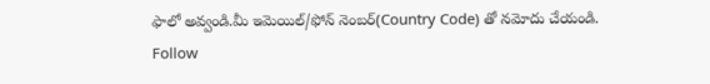ఫాలో అవ్వండి.మీ ఇమెయిల్/ఫోన్ నెంబర్(Country Code) తో నమోదు చేయండి.
Follow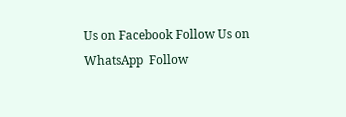Us on Facebook Follow Us on WhatsApp  Follow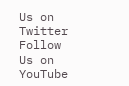Us on Twitter Follow Us on YouTube